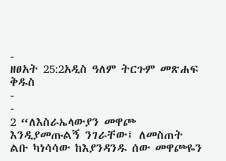-
ዘፀአት 25:2አዲስ ዓለም ትርጉም መጽሐፍ ቅዱስ
-
-
2 “ለእስራኤላውያን መዋጮ እንዲያመጡልኝ ንገራቸው፤ ለመስጠት ልቡ ካነሳሳው ከእያንዳንዱ ሰው መዋጮዬን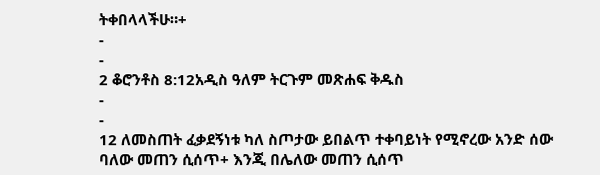ትቀበላላችሁ።+
-
-
2 ቆሮንቶስ 8:12አዲስ ዓለም ትርጉም መጽሐፍ ቅዱስ
-
-
12 ለመስጠት ፈቃደኝነቱ ካለ ስጦታው ይበልጥ ተቀባይነት የሚኖረው አንድ ሰው ባለው መጠን ሲሰጥ+ እንጂ በሌለው መጠን ሲሰጥ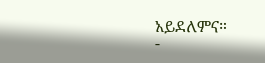አይደለምና።
-